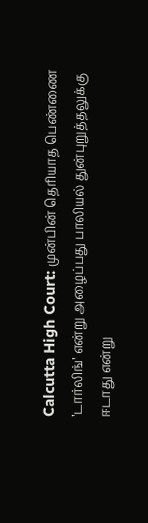Calcutta High Court: முன்பின் தெரியாத பெண்ணை ’டார்லிங்’ என்று அழைப்பது பாலியல் துன்புறுத்தலுக்கு ஈடாது என்று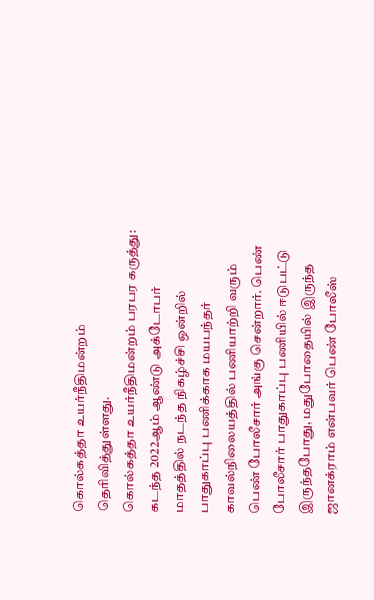கொல்கத்தா உயர்நீதிமன்றம் தெரிவித்துள்ளது.
கொல்கத்தா உயர்நீதிமன்றம் பரபர கருத்து:
கடந்த 2022ஆம் ஆண்டு அக்டோபர் மாதத்தில் நடந்த நிகழ்ச்சி ஒன்றில் பாதுகாப்பு பணிக்காக மயபந்தர் காவல்நிலையத்தில் பணியாற்றி வரும் பெண் போலீசார் அங்கு சென்றார். பெண் போலீசார் பாதுகாப்பு பணியில் ஈடுபட்டு இருந்தபோது, மதுபோதையில் இருந்த ஜானக்ராம் என்பவர் பெண் போலீஸ்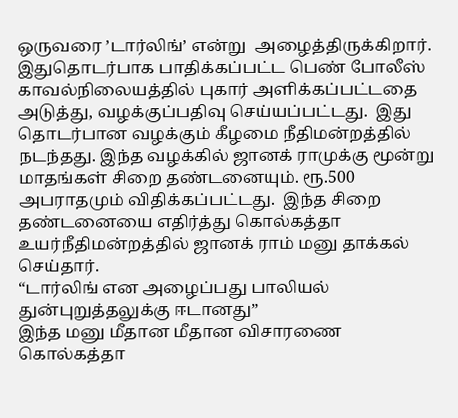ஒருவரை ’டார்லிங்’ என்று  அழைத்திருக்கிறார்.
இதுதொடர்பாக பாதிக்கப்பட்ட பெண் போலீஸ் காவல்நிலையத்தில் புகார் அளிக்கப்பட்டதை அடுத்து, வழக்குப்பதிவு செய்யப்பட்டது.  இது தொடர்பான வழக்கும் கீழமை நீதிமன்றத்தில் நடந்தது. இந்த வழக்கில் ஜானக் ராமுக்கு மூன்று மாதங்கள் சிறை தண்டனையும். ரூ.500 அபராதமும் விதிக்கப்பட்டது.  இந்த சிறை தண்டனையை எதிர்த்து கொல்கத்தா உயர்நீதிமன்றத்தில் ஜானக் ராம் மனு தாக்கல் செய்தார்.
“டார்லிங் என அழைப்பது பாலியல் துன்புறுத்தலுக்கு ஈடானது”
இந்த மனு மீதான மீதான விசாரணை கொல்கத்தா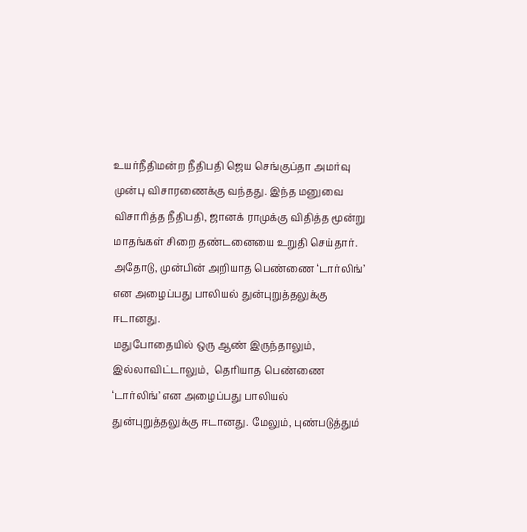உயர்நீதிமன்ற நீதிபதி ஜெய செங்குப்தா அமர்வு முன்பு விசாரணைக்கு வந்தது. இந்த மனுவை விசாரித்த நீதிபதி, ஜானக் ராமுக்கு விதித்த மூன்று மாதங்கள் சிறை தண்டனையை உறுதி செய்தார். அதோடு, முன்பின் அறியாத பெண்ணை ‘டார்லிங்’ என அழைப்பது பாலியல் துன்புறுத்தலுக்கு ஈடானது.
மதுபோதையில் ஒரு ஆண் இருந்தாலும், இல்லாவிட்டாலும்,  தெரியாத பெண்ணை ‘டார்லிங்’ என அழைப்பது பாலியல் துன்புறுத்தலுக்கு ஈடானது. மேலும், புண்படுத்தும்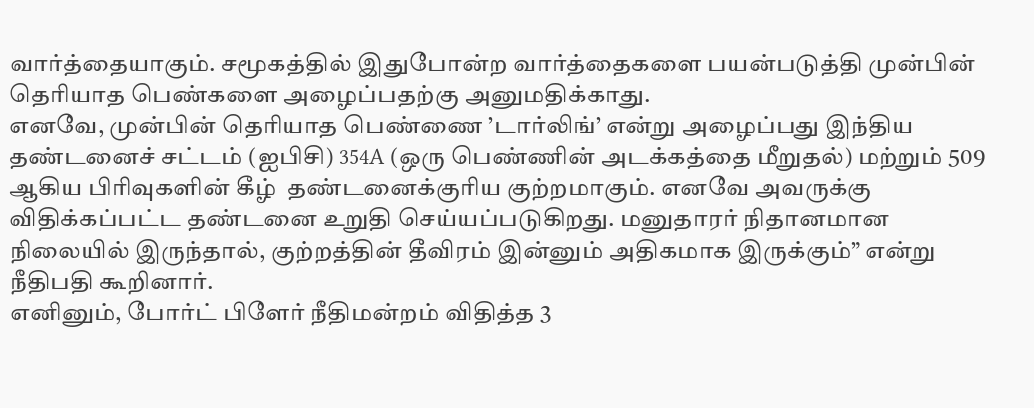வார்த்தையாகும். சமூகத்தில் இதுபோன்ற வார்த்தைகளை பயன்படுத்தி முன்பின் தெரியாத பெண்களை அழைப்பதற்கு அனுமதிக்காது.
எனவே, முன்பின் தெரியாத பெண்ணை ’டார்லிங்’ என்று அழைப்பது இந்திய தண்டனைச் சட்டம் (ஐபிசி) 354A (ஒரு பெண்ணின் அடக்கத்தை மீறுதல்) மற்றும் 509 ஆகிய பிரிவுகளின் கீழ்  தண்டனைக்குரிய குற்றமாகும். எனவே அவருக்கு விதிக்கப்பட்ட தண்டனை உறுதி செய்யப்படுகிறது. மனுதாரர் நிதானமான நிலையில் இருந்தால், குற்றத்தின் தீவிரம் இன்னும் அதிகமாக இருக்கும்” என்று நீதிபதி கூறினார்.
எனினும், போர்ட் பிளேர் நீதிமன்றம் விதித்த 3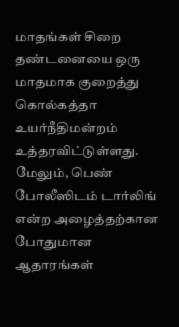மாதங்கள் சிறை தண்டனையை ஒரு மாதமாக குறைத்து கொல்கத்தா உயர்நீதிமன்றம் உத்தரவிட்டுள்ளது. மேலும், பெண் போலீஸிடம் டார்லிங் என்ற அழைத்தற்கான போதுமான ஆதாரங்கள்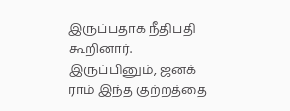இருப்பதாக நீதிபதி கூறினார். இருப்பினும், ஜனக் ராம் இந்த குற்றத்தை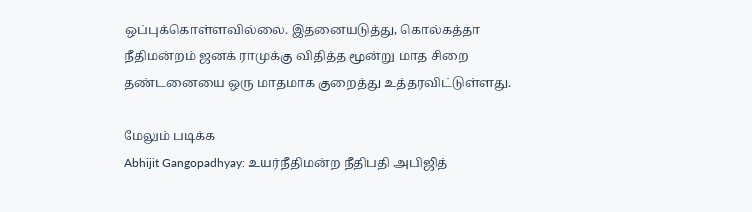ஒப்புக்கொள்ளவில்லை. இதனையடுத்து, கொல்கத்தா நீதிமன்றம் ஜனக் ராமுக்கு விதித்த மூன்று மாத சிறை  தண்டனையை ஒரு மாதமாக குறைத்து உத்தரவிட்டுள்ளது.

மேலும் படிக்க
Abhijit Gangopadhyay: உயர்நீதிமன்ற நீதிபதி அபிஜித்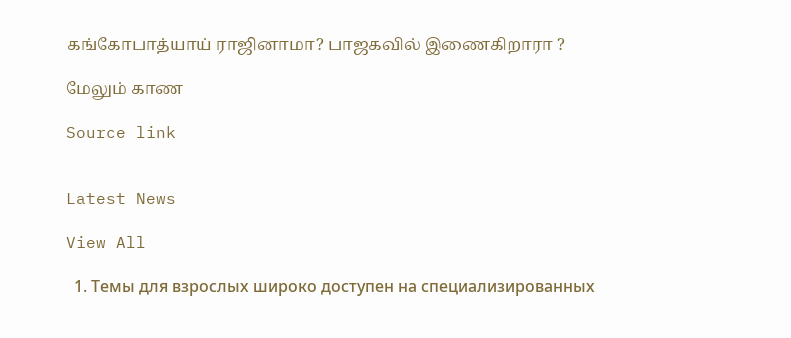கங்கோபாத்யாய் ராஜினாமா? பாஜகவில் இணைகிறாரா ?

மேலும் காண

Source link


Latest News

View All

  1. Темы для взрослых широко доступен на специализированных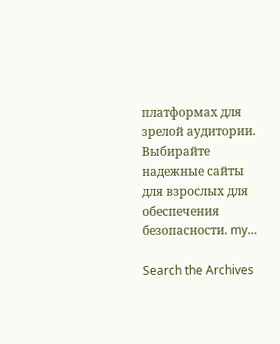платформах для зрелой аудитории. Выбирайте надежные сайты для взрослых для обеспечения безопасности. my…

Search the Archives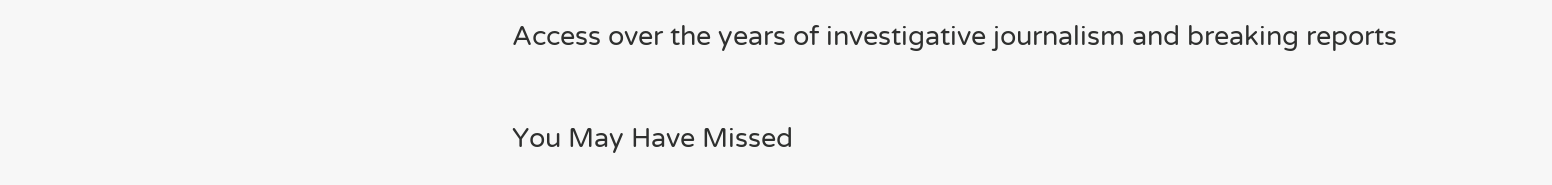Access over the years of investigative journalism and breaking reports

You May Have Missed